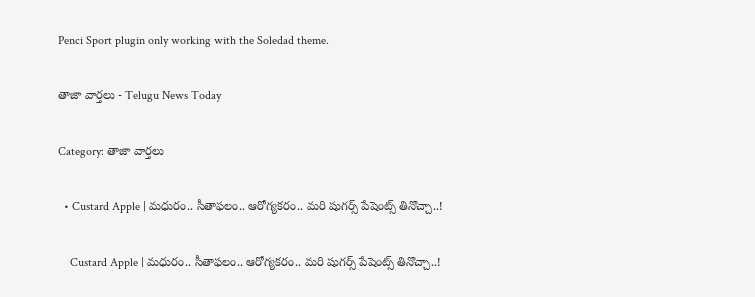Penci Sport plugin only working with the Soledad theme.

తాజా వార్తలు - Telugu News Today

Category: తాజా వార్తలు

  • Custard Apple | మధురం.. సీతాఫలం.. ఆరోగ్యకరం.. మరి షుగర్స్ పేషెంట్స్ తినొచ్చా..!

    Custard Apple | మధురం.. సీతాఫలం.. ఆరోగ్యకరం.. మరి షుగర్స్ పేషెంట్స్ తినొచ్చా..!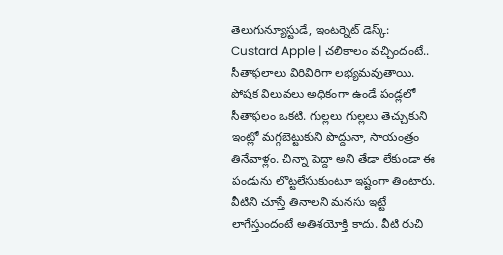తెలుగున్యూస్టుడే, ఇంటర్నెట్ డెస్క్: Custard Apple | చలికాలం వచ్చిందంటే.. సీతాఫలాలు విరివిరిగా లభ్యమవుతాయి. పోషక విలువలు అధికంగా ఉండే పండ్లలో సీతాఫలం ఒకటి. గుల్లలు గుల్లలు తెచ్చుకుని ఇంట్లో మగ్గబెట్టుకుని పొద్దునా, సాయంత్రం తినేవాళ్లం. చిన్నా పెద్దా అని తేడా లేకుండా ఈ పండును లొట్టలేసుకుంటూ ఇష్టంగా తింటారు. వీటిని చూస్తే తినాలని మనసు ఇట్టే లాగేస్తుందంటే అతిశయోక్తి కాదు. వీటి రుచి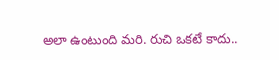అలా ఉంటుంది మరి. రుచి ఒకటే కాదు..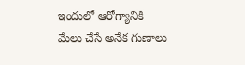ఇందులో ఆరోగ్యానికి మేలు చేసే అనేక గుణాలు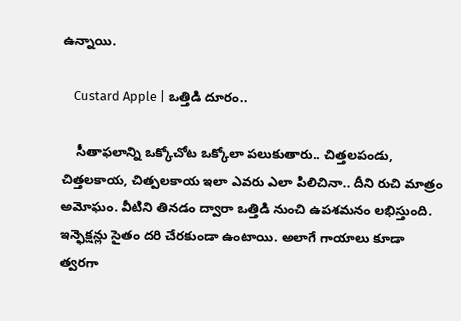ఉన్నాయి.

    Custard Apple | ఒత్తిడి దూరం..

    సీతాఫలాన్ని ఒక్కోచోట ఒక్కోలా పలుకుతారు.. చిత్తలపండు, చిత్తలకాయ, చిత్పలకాయ ఇలా ఎవరు ఎలా పిలిచినా.. దీని రుచి మాత్రం అమోఘం. వీటిని తినడం ద్వారా ఒత్తిడి నుంచి ఉపశమనం లభిస్తుంది. ఇన్ఫెక్షన్లు సైతం దరి చేరకుండా ఉంటాయి. అలాగే గాయాలు కూడా త్వరగా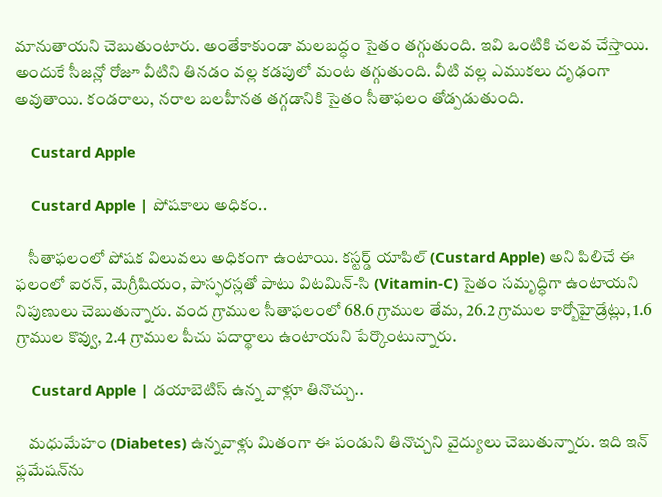మానుతాయని చెబుతుంటారు. అంతేకాకుండా మలబద్ధం సైతం తగ్గుతుంది. ఇవి ఒంటికి చలవ చేస్తాయి. అందుకే సీజన్లో రోజూ వీటిని తినడం వల్ల కడపులో మంట తగ్గుతుంది. వీటి వల్ల ఎముకలు దృఢంగా అవుతాయి. కండరాలు, నరాల బలహీనత తగ్గడానికి సైతం సీతాఫలం తోడ్పడుతుంది.

    Custard Apple

    Custard Apple | పోషకాలు అధికం..

    సీతాఫలంలో పోషక విలువలు అధికంగా ఉంటాయి. కస్టర్డ్ యాపిల్ (Custard Apple) అని పిలిచే ఈ ఫలంలో ఐరన్, మెగ్రీషియం, పాస్ఫరస్లతో పాటు విటమిన్-సి (Vitamin-C) సైతం సమృద్ధిగా ఉంటాయని నిపుణులు చెబుతున్నారు. వంద గ్రాముల సీతాఫలంలో 68.6 గ్రాముల తేమ, 26.2 గ్రాముల కార్బోహైడ్రేట్లు, 1.6 గ్రాముల కొవ్వు, 2.4 గ్రాముల పీచు పదార్థాలు ఉంటాయని పేర్కొంటున్నారు.

    Custard Apple | డయాబెటిస్ ఉన్న వాళ్లూ తినొచ్చు..

    మధుమేహం (Diabetes) ఉన్నవాళ్లు మితంగా ఈ పండుని తినొచ్చని వైద్యులు చెబుతున్నారు. ఇది ఇన్‌ ఫ్లమేషన్‌ను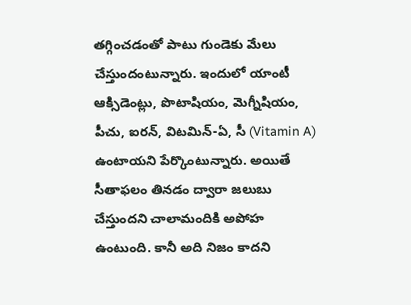తగ్గించడంతో పాటు గుండెకు మేలు చేస్తుందంటున్నారు. ఇందులో యాంటీ ఆక్సిడెంట్లు, పొటాషియం, మెగ్నీషియం, పీచు, ఐరన్‌, విటమిన్‌-ఏ, సీ (Vitamin A) ఉంటాయని పేర్కొంటున్నారు. అయితే సీతాఫలం తినడం ద్వారా జలుబు చేస్తుందని చాలామందికి అపోహ ఉంటుంది. కానీ అది నిజం కాదని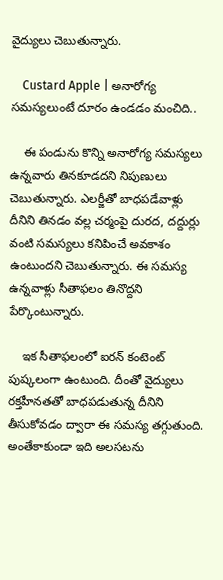వైద్యులు చెబుతున్నారు.

    Custard Apple | అనారోగ్య సమస్యలుంటే దూరం ఉండడం మంచిది..

    ఈ పండును కొన్ని అనారోగ్య సమస్యలు ఉన్నవారు తినకూడదని నిపుణులు చెబుతున్నారు. ఎలర్జీతో బాధపడేవాళ్లు దీనిని తినడం వల్ల చర్మంపై దురద, దద్దుర్లు వంటి సమస్యలు కనిపించే అవకాశం ఉంటుందని చెబుతున్నారు. ఈ సమస్య ఉన్నవాళ్లు సీతాఫలం తినొద్దని పేర్కొంటున్నారు.

    ఇక సీతాఫలంలో ఐరన్ కంటెంట్ పుష్కలంగా ఉంటుంది. దీంతో వైద్యులు రక్తహీనతతో బాధపడుతున్న దీనిని తీసుకోవడం ద్వారా ఈ సమస్య తగ్గుతుంది. అంతేకాకుండా ఇది అలసటను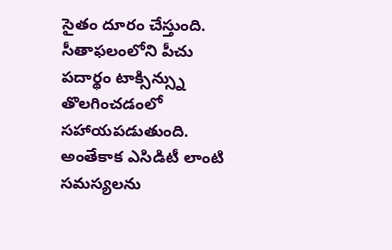సైతం దూరం చేస్తుంది. సీతాఫలంలోని పీచు పదార్థం టాక్సిన్స్ను తొలగించడంలో సహాయపడుతుంది. అంతేకాక ఎసిడిటీ లాంటి సమస్యలను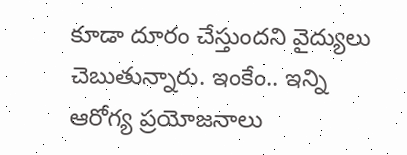కూడా దూరం చేస్తుందని వైద్యులు చెబుతున్నారు. ఇంకేం.. ఇన్ని ఆరోగ్య ప్రయోజనాలు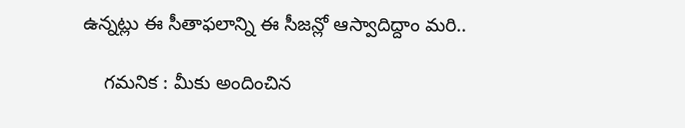ఉన్నట్లు ఈ సీతాఫలాన్ని ఈ సీజన్లో ఆస్వాదిద్దాం మరి..

    గమనిక : మీకు అందించిన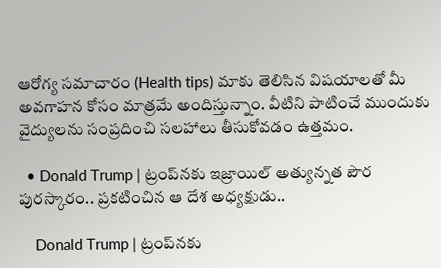ఆరోగ్య సమాచారం (Health tips) మాకు తెలిసిన విషయాలతో మీ అవగాహన కోసం మాత్రమే అందిస్తున్నాం. వీటిని పాటించే ముందుకు వైద్యులను సంప్రదించి సలహాలు తీసుకోవడం ఉత్తమం.

  • Donald Trump | ట్రంప్‌నకు ఇజ్రాయిల్‌ అత్యున్నత పౌర పురస్కారం.. ప్రకటించిన ఆ దేశ అధ్యక్షుడు..

    Donald Trump | ట్రంప్‌నకు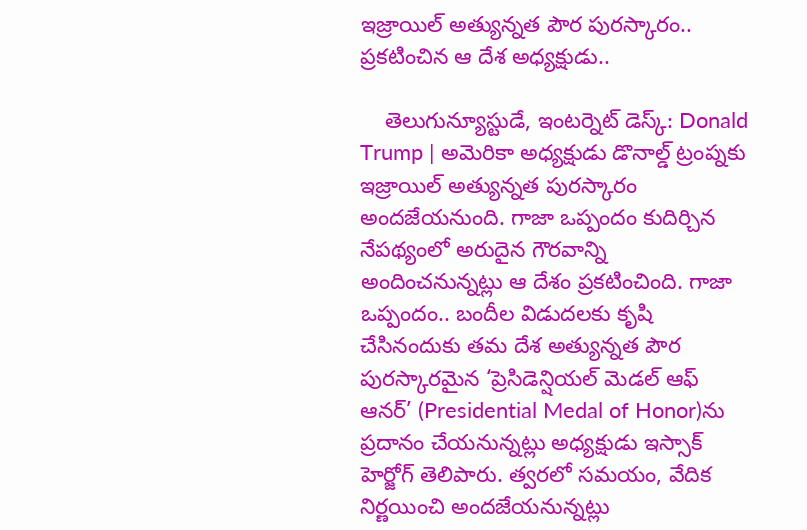ఇజ్రాయిల్‌ అత్యున్నత పౌర పురస్కారం.. ప్రకటించిన ఆ దేశ అధ్యక్షుడు..

    తెలుగున్యూస్టుడే, ఇంటర్నెట్‌ డెస్క్‌: Donald Trump | అమెరికా అధ్యక్షుడు డొనాల్డ్ ట్రంప్నకు ఇజ్రాయిల్ అత్యున్నత పురస్కారం అందజేయనుంది. గాజా ఒప్పందం కుదిర్చిన నేపథ్యంలో అరుదైన గౌరవాన్ని అందించనున్నట్లు ఆ దేశం ప్రకటించింది. గాజా ఒప్పందం.. బందీల విడుదలకు కృషి చేసినందుకు తమ దేశ అత్యున్నత పౌర పురస్కారమైన ‘ప్రెసిడెన్షియల్‌ మెడల్‌ ఆఫ్‌ ఆనర్‌’ (Presidential Medal of Honor)ను ప్రదానం చేయనున్నట్లు అధ్యక్షుడు ఇస్సాక్‌ హెర్జోగ్‌ తెలిపారు. త్వరలో సమయం, వేదిక నిర్ణయించి అందజేయనున్నట్లు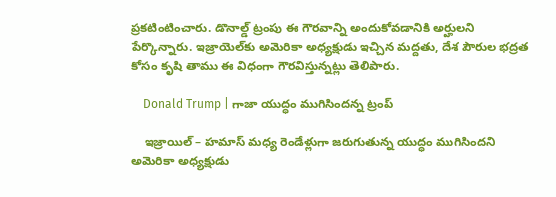ప్రకటింటించారు. డొనాల్డ్ ట్రంపు ఈ గౌరవాన్ని అందుకోవడానికి అర్హులని పేర్కొన్నారు. ఇజ్రాయెల్‌కు అమెరికా అధ్యక్షుడు ఇచ్చిన మద్దతు, దేశ పౌరుల భద్రత కోసం కృషి తాము ఈ విధంగా గౌరవిస్తున్నట్లు తెలిపారు.

    Donald Trump | గాజా యుద్ధం ముగిసిందన్న ట్రంప్

    ఇజ్రాయిల్ – హ‌మాస్ మ‌ధ్య రెండేళ్లుగా జరుగుతున్న యుద్ధం ముగిసింద‌ని అమెరికా అధ్యక్షుడు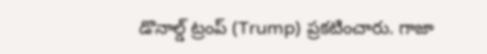డొనాల్డ్ ట్రంప్ (Trump) ప్ర‌క‌టించారు. గాజా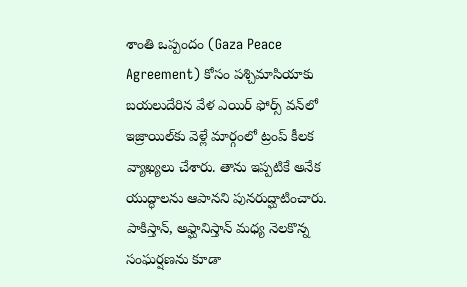శాంతి ఒప్పందం (Gaza Peace Agreement) కోసం పశ్చిమాసియాకు బయలుదేరిన వేళ ఎయిర్ ఫోర్స్ వన్‌లో ఇజ్రాయిల్‌కు వెళ్లే మార్గంలో ట్రంప్ కీల‌క వ్యాఖ్య‌లు చేశారు. తాను ఇప్ప‌టికే అనేక యుద్ధాల‌ను ఆపాన‌ని పునరుద్ఘాటించారు. పాకిస్తాన్‌, అఫ్ఘానిస్తాన్ మ‌ధ్య నెల‌కొన్న సంఘ‌ర్ష‌ణ‌ను కూడా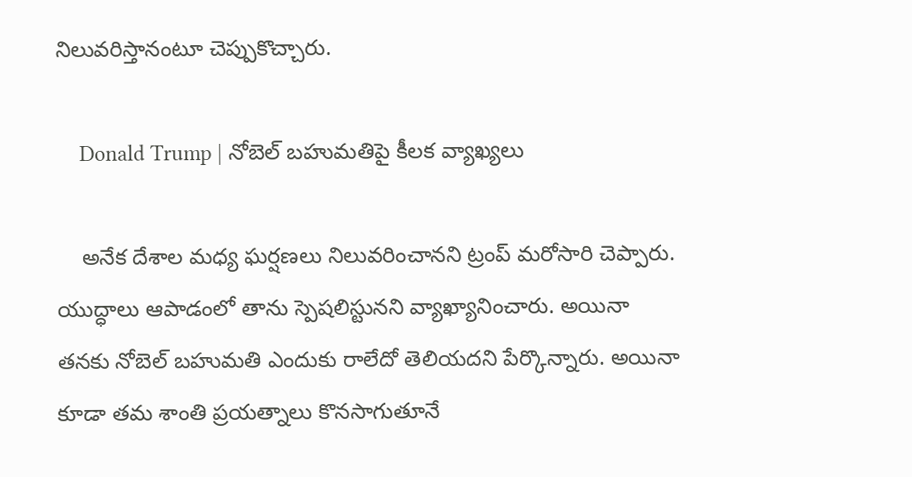నిలువ‌రిస్తానంటూ చెప్పుకొచ్చారు.

    Donald Trump | నోబెల్ బహుమతిపై కీలక వ్యాఖ్యలు

    అనేక దేశాల మ‌ధ్య ఘ‌ర్ష‌ణ‌లు నిలువ‌రించాన‌ని ట్రంప్‌ మ‌రోసారి చెప్పారు. యుద్ధాలు ఆపాడంలో తాను స్పెషలిస్టున‌ని వ్యాఖ్యానించారు. అయినా తనకు నోబెల్ బ‌హుమ‌తి ఎందుకు రాలేదో తెలియ‌ద‌ని పేర్కొన్నారు. అయినా కూడా తమ శాంతి ప్ర‌య‌త్నాలు కొన‌సాగుతూనే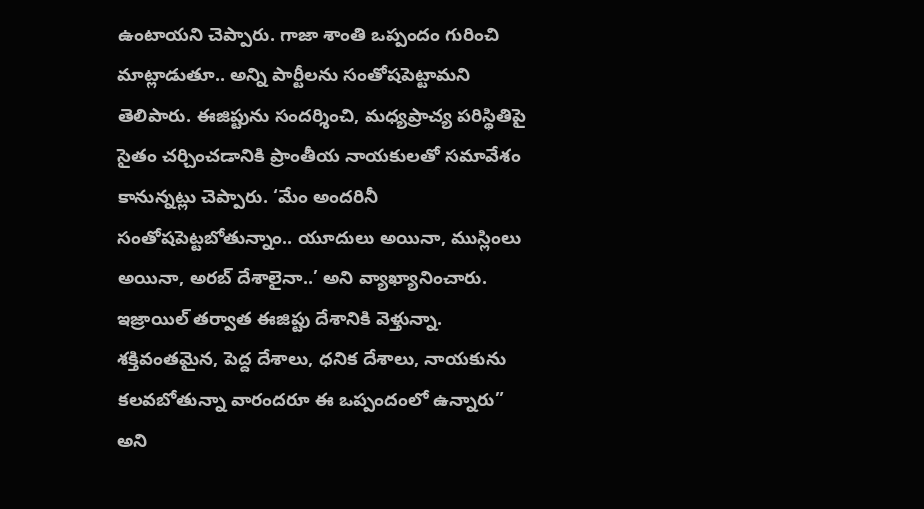ఉంటాయని చెప్పారు. గాజా శాంతి ఒప్పందం గురించి మాట్లాడుతూ.. అన్ని పార్టీలను సంతోషపెట్టామని తెలిపారు. ఈజిప్టును సందర్శించి, మధ్యప్రాచ్య పరిస్థితిపై సైతం చర్చించడానికి ప్రాంతీయ నాయకులతో సమావేశం కానున్నట్లు చెప్పారు. ‘మేం అందరినీ సంతోషపెట్టబోతున్నాం.. యూదులు అయినా, ముస్లింలు అయినా, అరబ్ దేశాలైనా..’ అని వ్యాఖ్యానించారు. ఇజ్రాయిల్ తర్వాత ఈజిప్టు దేశానికి వెళ్తున్నా. శక్తివంతమైన, పెద్ద దేశాలు, ధనిక దేశాలు, నాయకును కలవబోతున్నా వారందరూ ఈ ఒప్పందంలో ఉన్నారు” అని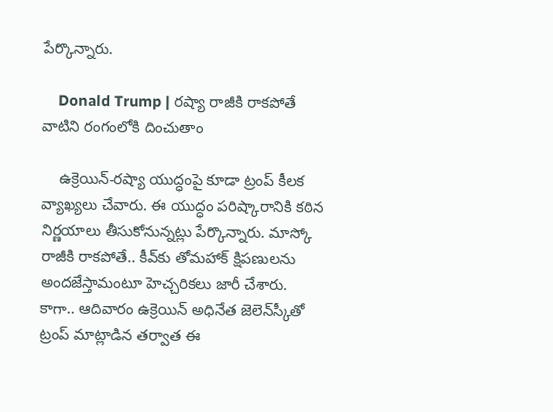పేర్కొన్నారు.

    Donald Trump | రష్యా రాజీకి రాకపోతే వాటిని రంగంలోకి దించుతాం

    ఉక్రెయిన్‌-రష్యా యుద్ధంపై కూడా ట్రంప్ కీలక వ్యాఖ్యలు చేవారు. ఈ యుద్ధం పరిష్కారానికి కఠిన నిర్ణయాలు తీసుకోనున్నట్లు పేర్కొన్నారు. మాస్కో రాజీకి రాకపోతే.. కీవ్‌కు తోమహాక్‌ క్షిపణులను అందజేస్తామంటూ హెచ్చరికలు జారీ చేశారు. కాగా.. ఆదివారం ఉక్రెయిన్‌ అధినేత జెలెన్‌స్కీతో ట్రంప్‌ మాట్లాడిన తర్వాత ఈ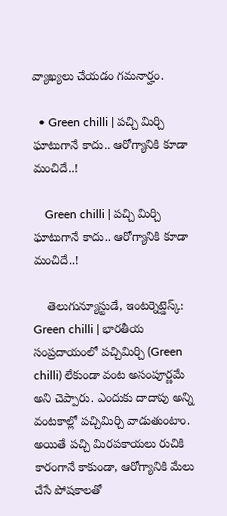వ్యాఖ్యలు చేయడం గమనార్హం.

  • Green chilli | పచ్చి మిర్చి ఘాటుగానే కాదు.. ఆరోగ్యానికి కూడా మంచిదే..!

    Green chilli | పచ్చి మిర్చి ఘాటుగానే కాదు.. ఆరోగ్యానికి కూడా మంచిదే..!

    తెలుగున్యూస్టుడే, ఇంటర్నెట్డెస్క్: Green chilli | భారతీయ సంప్రదాయంలో పచ్చిమిర్చి (Green chilli) లేకుండా వంట అసంపూర్ణమే అని చెప్పారు. ఎందుకు దాదాపు అన్ని వంటకాల్లో పచ్చిమిర్చి వాడుతుంటాం. అయితే పచ్చి మిరపకాయలు రుచికి కారంగానే కాకుండా, ఆరోగ్యానికి మేలు చేసే పోషకాలతో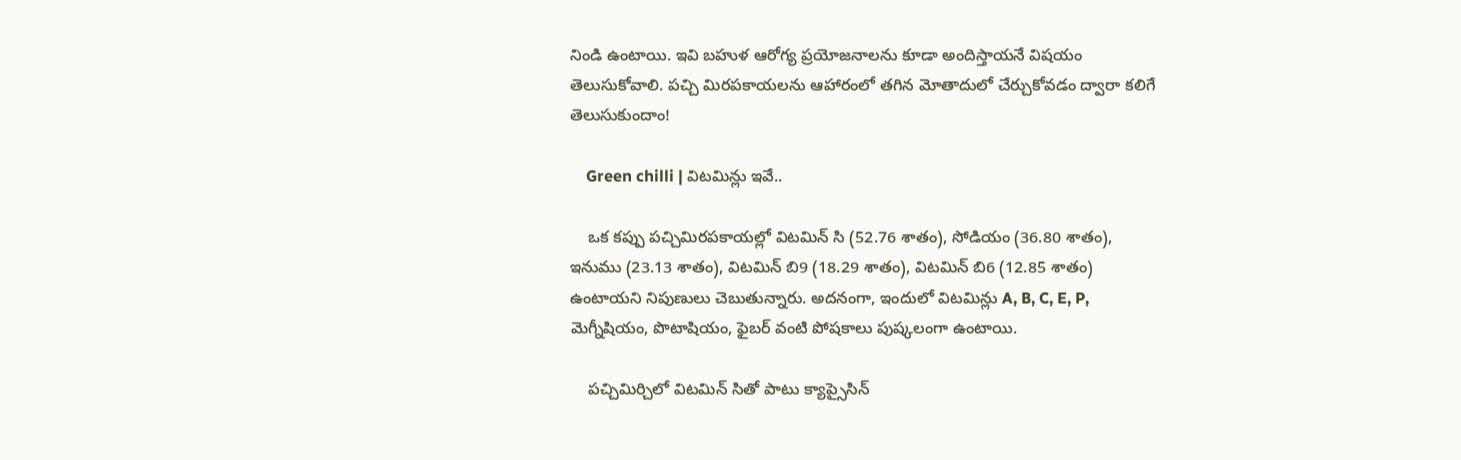నిండి ఉంటాయి. ఇవి బహుళ ఆరోగ్య ప్రయోజనాలను కూడా అందిస్తాయనే విషయం తెలుసుకోవాలి. పచ్చి మిరపకాయలను ఆహారంలో తగిన మోతాదులో చేర్చుకోవడం ద్వారా కలిగే తెలుసుకుందాం!

    Green chilli | విటమిన్లు ఇవే..

    ఒక కప్పు పచ్చిమిరపకాయల్లో విటమిన్ సి (52.76 శాతం), సోడియం (36.80 శాతం), ఇనుము (23.13 శాతం), విటమిన్ బి9 (18.29 శాతం), విటమిన్ బి6 (12.85 శాతం) ఉంటాయని నిపుణులు చెబుతున్నారు. అదనంగా, ఇందులో విటమిన్లు A, B, C, E, P, మెగ్నీషియం, పొటాషియం, ఫైబర్ వంటి పోషకాలు పుష్కలంగా ఉంటాయి.

    పచ్చిమిర్చిలో విటమిన్ సితో పాటు క్యాప్సైసిన్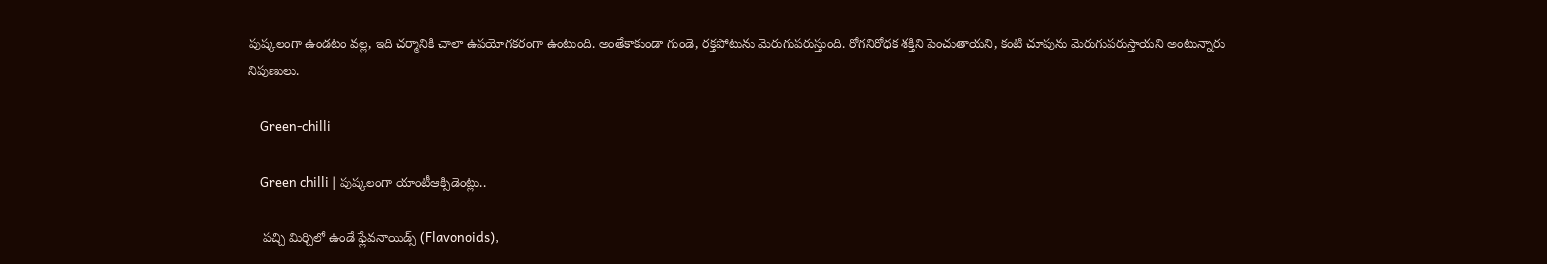పుష్కలంగా ఉండటం వల్ల, ఇది చర్మానికి చాలా ఉపయోగకరంగా ఉంటుంది. అంతేకాకుండా గుండె, రక్తపోటును మెరుగుపరుస్తుంది. రోగనిరోధక శక్తిని పెంచుతాయని, కంటి చూపును మెరుగుపరుస్తాయని అంటున్నారు నిపుణులు.

    Green-chilli

    Green chilli | పుష్కలంగా యాంటీఆక్సిడెంట్లు..

    పచ్చి మిర్చిలో ఉండే ఫ్లేవనాయిడ్స్ (Flavonoids),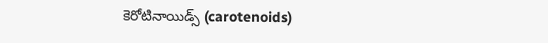కెరోటినాయిడ్స్ (carotenoids)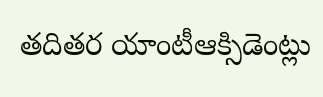తదితర యాంటీఆక్సిడెంట్లు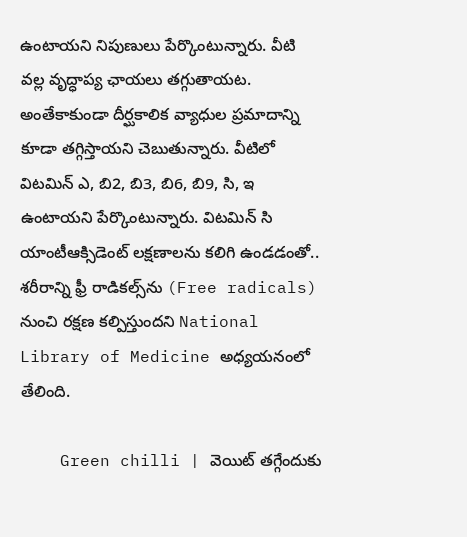ఉంటాయని నిపుణులు పేర్కొంటున్నారు. వీటి వల్ల వృద్ధాప్య ఛాయలు తగ్గుతాయట. అంతేకాకుండా దీర్ఘకాలిక వ్యాధుల ప్రమాదాన్ని కూడా తగ్గిస్తాయని చెబుతున్నారు. వీటిలో విటమిన్ ఎ, బి2, బి3, బి6, బి9, సి, ఇ ఉంటాయని పేర్కొంటున్నారు. విటమిన్ సి యాంటీఆక్సిడెంట్ లక్షణాలను కలిగి ఉండడంతో.. శరీరాన్ని ఫ్రీ రాడికల్స్‌ను (Free radicals) నుంచి రక్షణ కల్పిస్తుందని National Library of Medicine అధ్యయనంలో తేలింది.

    Green chilli | వెయిట్ తగ్గేందుకు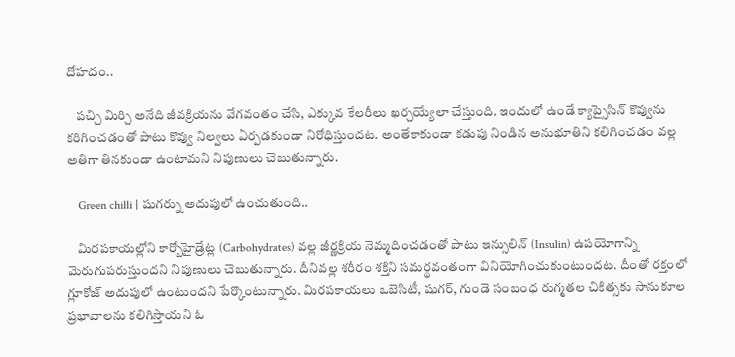దోహదం..

    పచ్చి మిర్చి అనేది జీవక్రియను వేగవంతం చేసి, ఎక్కువ కేలరీలు ఖర్చయ్యేలా చేస్తుంది. ఇందులో ఉండే క్యాప్సైసిన్ కొవ్వును కరిగించడంతో పాటు కొవ్వు నిల్వలు ఏర్పడకుండా నిరోధిస్తుందట. అంతేకాకుండా కడుపు నిండిన అనుభూతిని కలిగించడం వల్ల అతిగా తినకుండా ఉంటామని నిపుణులు చెబుతున్నారు.

    Green chilli | షుగర్ను అదుపులో ఉంచుతుంది..

    మిరపకాయల్లోని కార్బోహైడ్రేట్ల (Carbohydrates) వల్ల జీర్ణక్రియ నెమ్మదించడంతో పాటు ఇన్సులిన్ (Insulin) ఉపయోగాన్ని మెరుగుపరుస్తుందని నిపుణులు చెబుతున్నారు. దీనివల్ల శరీరం శక్తిని సమర్థవంతంగా వినియోగించుకుంటుందట. దీంతో రక్తంలో గ్లూకోజ్ అదుపులో ఉంటుందని పేర్కొంటున్నారు. మిరపకాయలు ఒబెసిటీ, షుగర్, గుండె సంబంధ రుగ్మతల చికిత్సకు సానుకూల ప్రభావాలను కలిగిస్తాయని ఓ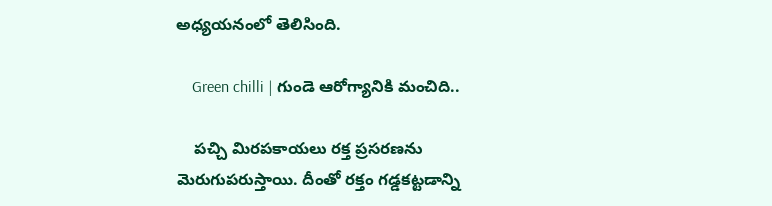అధ్యయనంలో తెలిసింది.

    Green chilli | గుండె ఆరోగ్యానికి మంచిది..

    పచ్చి మిరపకాయలు రక్త ప్రసరణను మెరుగుపరుస్తాయి. దీంతో రక్తం గడ్డకట్టడాన్ని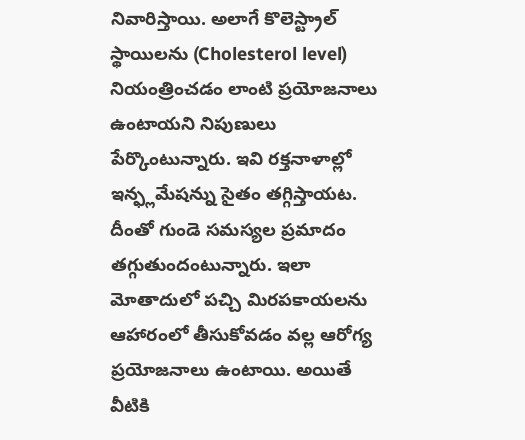నివారిస్తాయి. అలాగే కొలెస్ట్రాల్ స్థాయిలను (Cholesterol level) నియంత్రించడం లాంటి ప్రయోజనాలు ఉంటాయని నిపుణులు పేర్కొంటున్నారు. ఇవి రక్తనాళాల్లో ఇన్ఫ్లమేషన్ను సైతం తగ్గిస్తాయట. దీంతో గుండె సమస్యల ప్రమాదం తగ్గుతుందంటున్నారు. ఇలా మోతాదులో పచ్చి మిరపకాయలను ఆహారంలో తీసుకోవడం వల్ల ఆరోగ్య ప్రయోజనాలు ఉంటాయి. అయితే వీటికి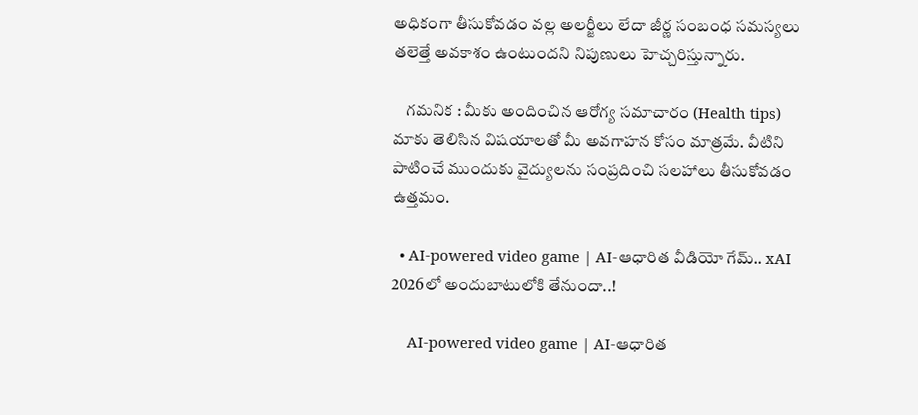అధికంగా తీసుకోవడం వల్ల అలర్జీలు లేదా జీర్ణ సంబంధ సమస్యలు తలెత్తే అవకాశం ఉంటుందని నిపుణులు హెచ్చరిస్తున్నారు.

    గమనిక : మీకు అందించిన ఆరోగ్య సమాచారం (Health tips) మాకు తెలిసిన విషయాలతో మీ అవగాహన కోసం మాత్రమే. వీటిని పాటించే ముందుకు వైద్యులను సంప్రదించి సలహాలు తీసుకోవడం ఉత్తమం.

  • AI-powered video game | AI-ఆధారిత వీడియో గేమ్‌.. xAI 2026లో అందుబాటులోకి తేనుందా..!

    AI-powered video game | AI-ఆధారిత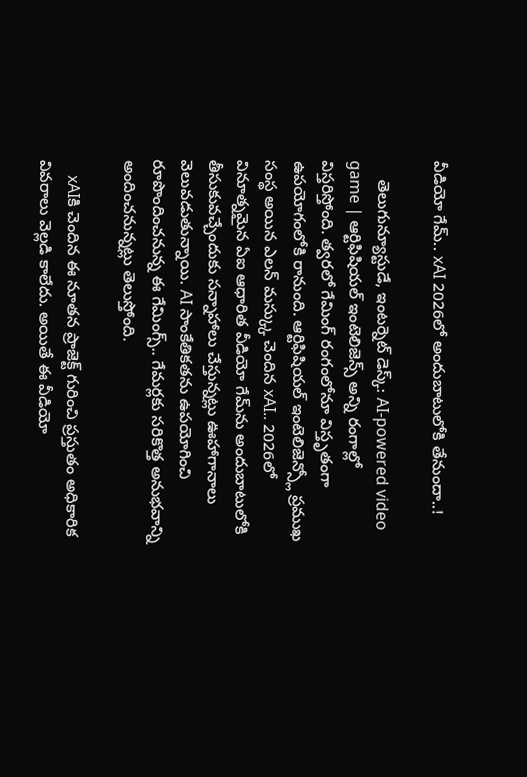వీడియో గేమ్‌.. xAI 2026లో అందుబాటులోకి తేనుందా..!

    తెలుగున్యూస్టుడే, ఇంటర్నెట్ డెస్క్: AI-powered video game | ఆర్టిఫిషియల్ ఇంటెలిజెన్స్ అన్ని రంగాల్లో విస్తరిస్తోంది. త్వరలో గేమింగ్ రంగంలోనూ విస్తృతంగా ఉపయోగంలోకి రానుంది. ఆర్టిఫిషియల్ ఇంటెలిజెన్స్లో ప్రముఖ సంస్థ అయిన ఎలన్ మస్క్కు చెందిన xAI.. 2026లో వినూత్నమైన ఏఐ ఆధారిత వీడియో గేమ్‌ను అందుబాటులోకి తీసుకువచ్చేందుకు సన్నాహాలు చేస్తున్నట్లు ఊహాగానాలు వెలువడుతున్నాయి. AI సాంకేతికతను ఉపయోగించి రూపొందించనున్న ఈ గేమింగ్స్.. గేమర్లకు సరికొత్త అనుభవాన్ని అందించనున్నట్లు తెలుస్తోంది.

    xAIకి చెందిన ఈ నూతన ప్రాజెక్ట్ గురించి ప్రస్తుతం అధికారిక వివరాలు వెల్లడి కాలేదు. అయితే ఈ వీడియో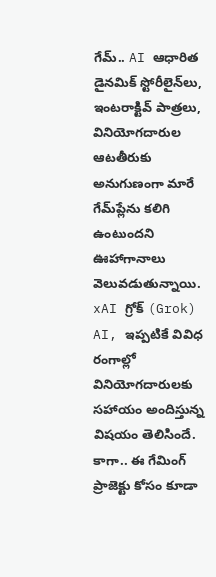గేమ్.. AI ఆధారిత డైనమిక్ స్టోరీలైన్‌లు, ఇంటరాక్టివ్ పాత్రలు, వినియోగదారుల ఆటతీరుకు అనుగుణంగా మారే గేమ్‌ప్లేను కలిగి ఉంటుందని ఊహాగానాలు వెలువడుతున్నాయి. xAI గ్రోక్ (Grok) AI, ఇప్పటికే వివిధ రంగాల్లో వినియోగదారులకు సహాయం అందిస్తున్న విషయం తెలిసిందే. కాగా.. ఈ గేమింగ్ ప్రాజెక్టు కోసం కూడా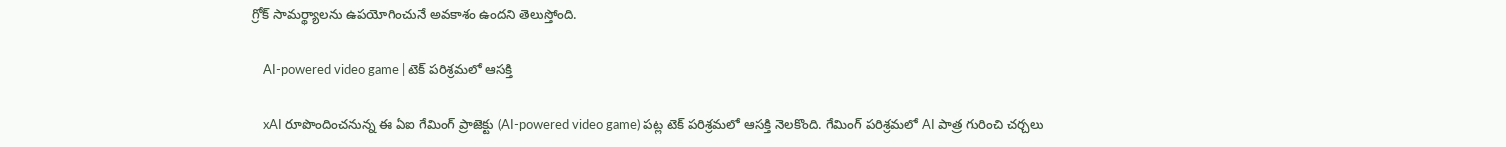గ్రోక్ సామర్థ్యాలను ఉపయోగించునే అవకాశం ఉందని తెలుస్తోంది.

    AI-powered video game | టెక్ పరిశ్రమలో ఆసక్తి

    xAI రూపొందించనున్న ఈ ఏఐ గేమింగ్ ప్రాజెక్టు (AI-powered video game) పట్ల టెక్ పరిశ్రమలో ఆసక్తి నెలకొంది. గేమింగ్ పరిశ్రమలో AI పాత్ర గురించి చర్చలు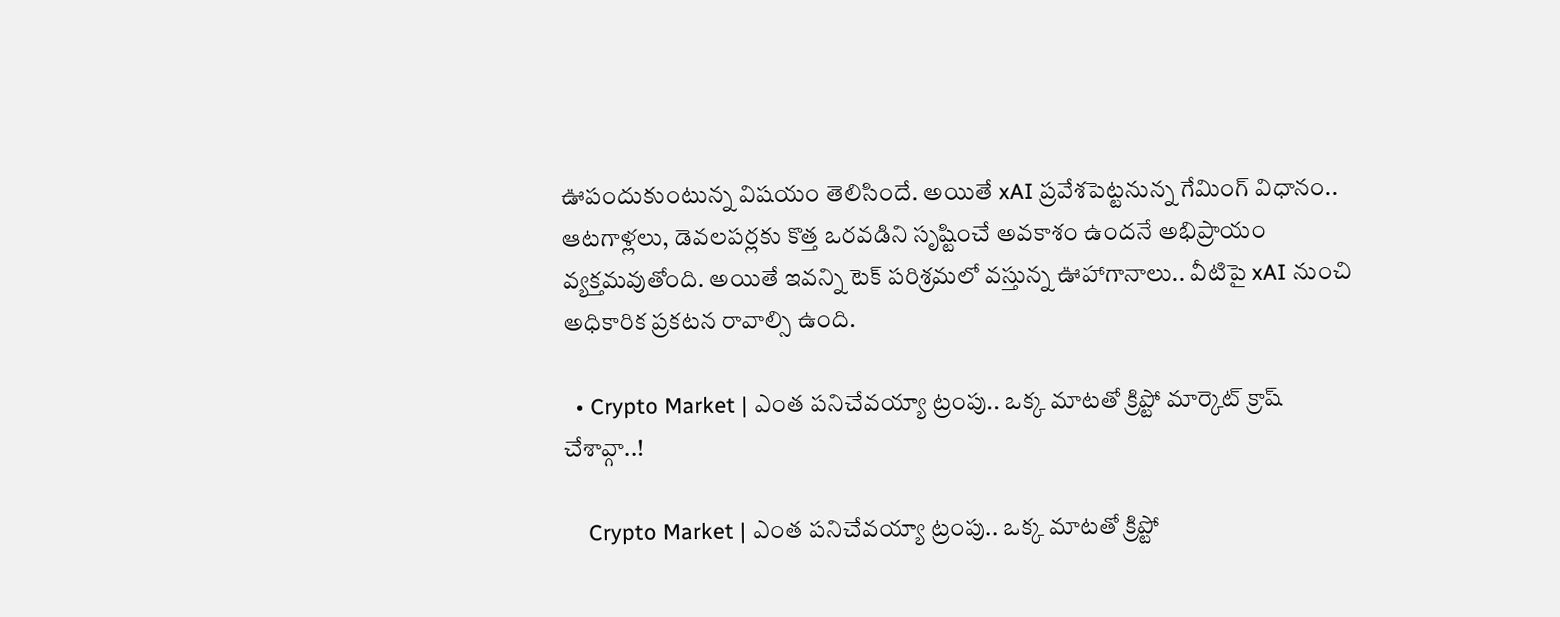ఊపందుకుంటున్న విషయం తెలిసిందే. అయితే xAI ప్రవేశపెట్టనున్న గేమింగ్ విధానం.. ఆటగాళ్లలు, డెవలపర్లకు కొత్త ఒరవడిని సృష్టించే అవకాశం ఉందనే అభిప్రాయం వ్యక్తమవుతోంది. అయితే ఇవన్ని టెక్ పరిశ్రమలో వస్తున్న ఊహాగానాలు.. వీటిపై xAI నుంచి అధికారిక ప్రకటన రావాల్సి ఉంది.

  • Crypto Market | ఎంత పనిచేవయ్యా ట్రంపు.. ఒక్క మాటతో క్రిప్టో మార్కెట్ క్రాష్ చేశావ్గా..!

    Crypto Market | ఎంత పనిచేవయ్యా ట్రంపు.. ఒక్క మాటతో క్రిప్టో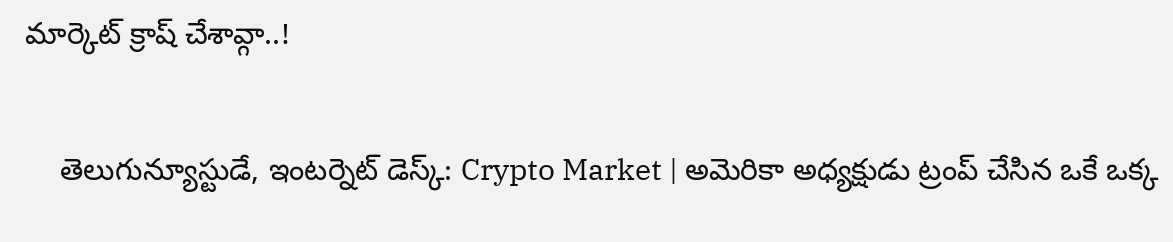మార్కెట్ క్రాష్ చేశావ్గా..!

    తెలుగున్యూస్టుడే, ఇంటర్నెట్ డెస్క్: Crypto Market | అమెరికా అధ్యక్షుడు ట్రంప్ చేసిన ఒకే ఒక్క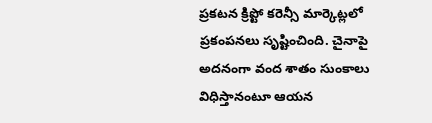ప్రకటన క్రిప్టో కరెన్సీ మార్కెట్లలో ప్రకంపనలు సృష్టించింది. చైనాపై అదనంగా వంద శాతం సుంకాలు విధిస్తానంటూ ఆయన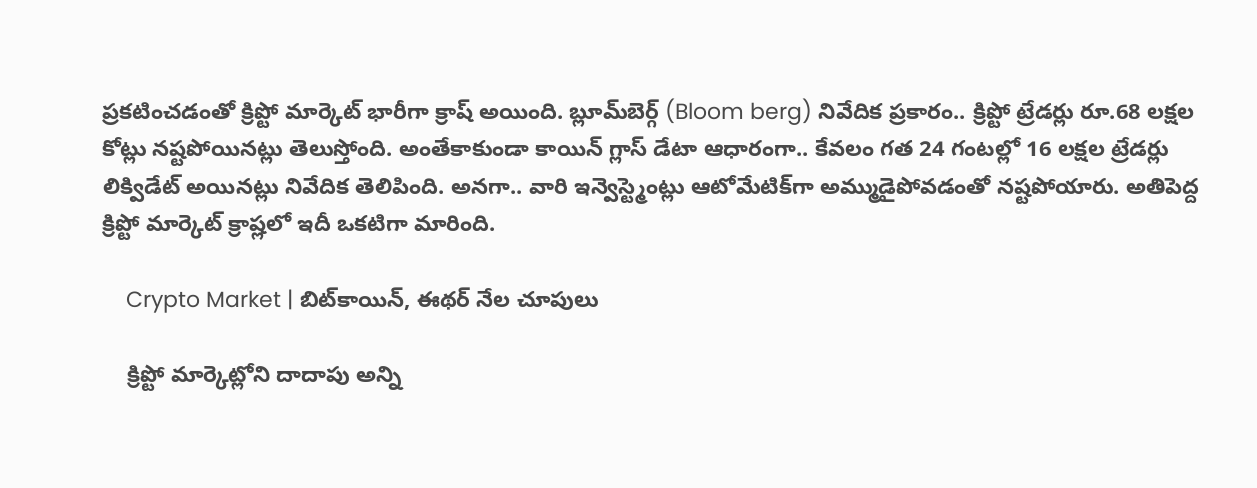ప్రకటించడంతో క్రిప్టో మార్కెట్ భారీగా క్రాష్ అయింది. బ్లూమ్‌బెర్గ్ (Bloom berg) నివేదిక ప్రకారం.. క్రిప్టో ట్రేడర్లు రూ.68 లక్షల కోట్లు నష్టపోయినట్లు తెలుస్తోంది. అంతేకాకుండా కాయిన్ గ్లాస్ డేటా ఆధారంగా.. కేవలం గత 24 గంటల్లో 16 లక్షల ట్రేడర్లు లిక్విడేట్ అయినట్లు నివేదిక తెలిపింది. అనగా.. వారి ఇన్వెస్ట్మెంట్లు ఆటోమేటిక్‌గా అమ్ముడైపోవడంతో నష్టపోయారు. అతిపెద్ద క్రిప్టో మార్కెట్ క్రాష్లలో ఇదీ ఒకటిగా మారింది.

    Crypto Market | బిట్‌కాయిన్, ఈథర్ నేల చూపులు

    క్రిప్టో మార్కెట్లోని దాదాపు అన్ని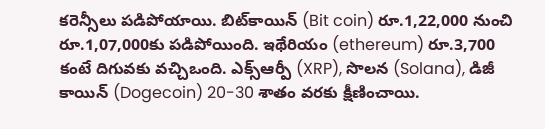కరెన్సీలు పడిపోయాయి. బిట్‌కాయిన్ (Bit coin) రూ.1,22,000 నుంచి రూ.1,07,000కు పడిపోయింది. ఇథేరియం (ethereum) రూ.3,700 కంటే దిగువకు వచ్చిఒంది. ఎక్స్ఆర్పీ (XRP), సొలన (Solana), డిజీ కాయిన్ (Dogecoin) 20-30 శాతం వరకు క్షీణించాయి.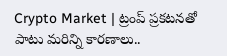Crypto Market | ట్రంప్ ప్రకటనతో పాటు మరిన్ని కారణాలు..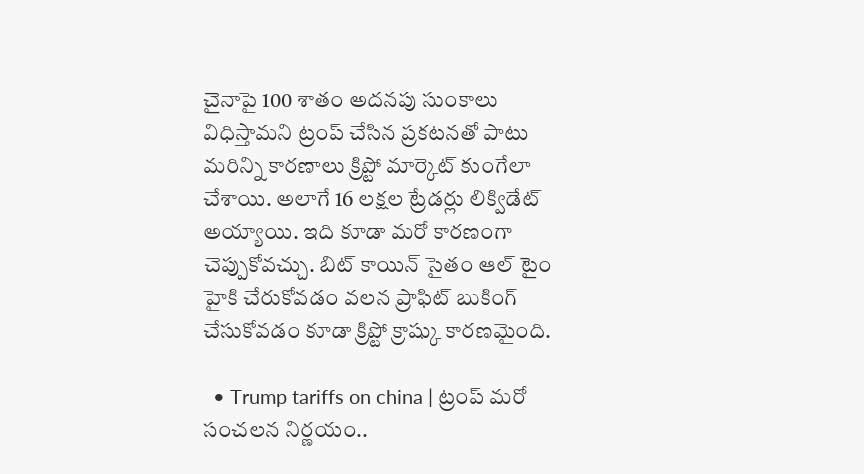చైనాపై 100 శాతం అదనపు సుంకాలు విధిస్తామని ట్రంప్ చేసిన ప్రకటనతో పాటు మరిన్ని కారణాలు క్రిప్టో మార్కెట్ కుంగేలా చేశాయి. అలాగే 16 లక్షల ట్రేడర్లు లిక్విడేట్ అయ్యాయి. ఇది కూడా మరో కారణంగా చెప్పుకోవచ్చు. బిట్ కాయిన్ సైతం ఆల్ టైం హైకి చేరుకోవడం వలన ప్రాఫిట్ బుకింగ్ చేసుకోవడం కూడా క్రిప్టో క్రాష్కు కారణమైంది.

  • Trump tariffs on china | ట్రంప్ మరో సంచలన నిర్ణయం..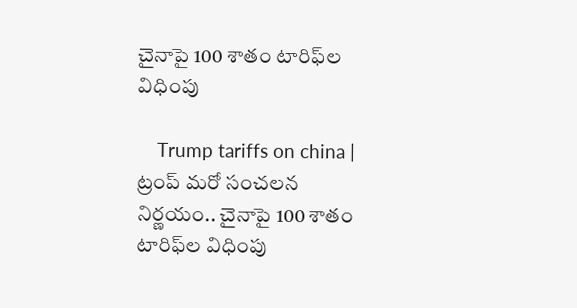చైనాపై 100 శాతం టారిఫ్‌ల విధింపు

    Trump tariffs on china | ట్రంప్ మరో సంచలన నిర్ణయం.. చైనాపై 100 శాతం టారిఫ్‌ల విధింపు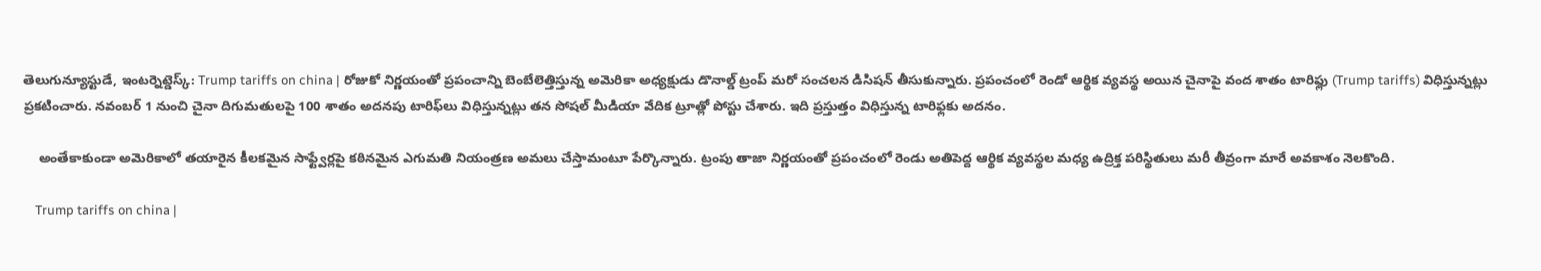తెలుగున్యూస్టుడే, ఇంటర్నెట్డెస్క్: Trump tariffs on china | రోజుకో నిర్ణయంతో ప్రపంచాన్ని బెంబేలెత్తిస్తున్న అమెరికా అధ్యక్షుడు డొనాల్డ్ ట్రంప్ మరో సంచలన డిసిషన్ తీసుకున్నారు. ప్రపంచంలో రెండో ఆర్థిక వ్యవస్థ అయిన చైనాపై వంద శాతం టారిఫ్లు (Trump tariffs) విధిస్తున్నట్లు ప్రకటించారు. నవంబర్ 1 నుంచి చైనా దిగుమతులపై 100 శాతం అదనపు టారిఫ్‌లు విధిస్తున్నట్లు తన సోషల్ మీడియా వేదిక ట్రూత్లో పోస్టు చేశారు. ఇది ప్రస్తుత్తం విధిస్తున్న టారిఫ్లకు అదనం.

    అంతేకాకుండా అమెరికాలో తయారైన కీలకమైన సాఫ్ట్వేర్లపై కఠినమైన ఎగుమతి నియంత్రణ అమలు చేస్తామంటూ పేర్కొన్నారు. ట్రంపు తాజా నిర్ణయంతో ప్రపంచంలో రెండు అతిపెద్ద ఆర్థిక వ్యవస్థల మధ్య ఉద్రిక్త పరిస్థితులు మరీ తీవ్రంగా మారే అవకాశం నెలకొంది.

    Trump tariffs on china |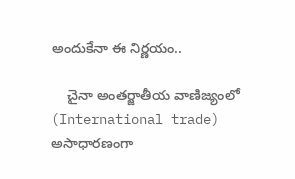అందుకేనా ఈ నిర్ణయం..

    చైనా అంతర్జాతీయ వాణిజ్యంలో (International trade) అసాధారణంగా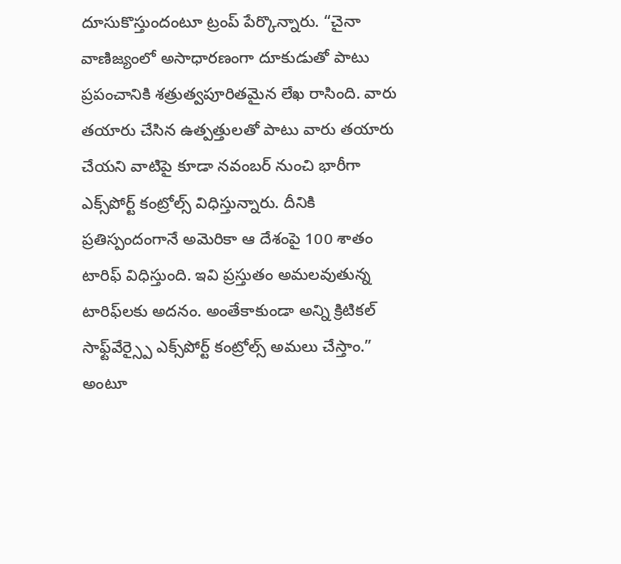దూసుకొస్తుందంటూ ట్రంప్ పేర్కొన్నారు. “చైనా వాణిజ్యంలో అసాధారణంగా దూకుడుతో పాటు ప్రపంచానికి శత్రుత్వపూరితమైన లేఖ రాసింది. వారు తయారు చేసిన ఉత్పత్తులతో పాటు వారు తయారు చేయని వాటిపై కూడా నవంబర్ నుంచి భారీగా ఎక్స్‌పోర్ట్ కంట్రోల్స్ విధిస్తున్నారు. దీనికి ప్రతిస్పందంగానే అమెరికా ఆ దేశంపై 100 శాతం టారిఫ్ విధిస్తుంది. ఇవి ప్రస్తుతం అమలవుతున్న టారిఫ్‌లకు అదనం. అంతేకాకుండా అన్ని క్రిటికల్ సాఫ్ట్‌వేర్స్పై ఎక్స్‌పోర్ట్ కంట్రోల్స్ అమలు చేస్తాం.” అంటూ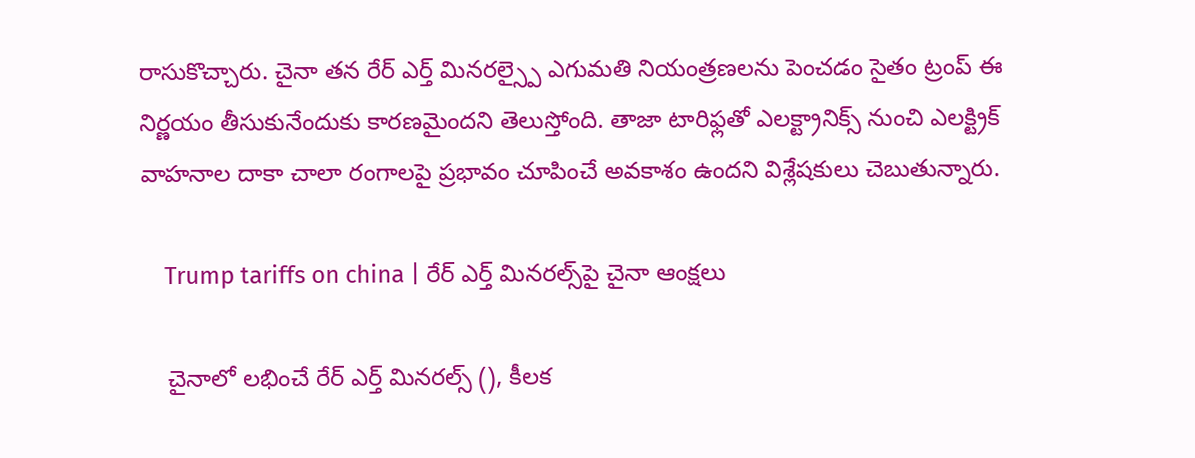రాసుకొచ్చారు. చైనా తన రేర్ ఎర్త్ మినరల్స్పై ఎగుమతి నియంత్రణలను పెంచడం సైతం ట్రంప్ ఈ నిర్ణయం తీసుకునేందుకు కారణమైందని తెలుస్తోంది. తాజా టారిఫ్లతో ఎలక్ట్రానిక్స్ నుంచి ఎలక్ట్రిక్ వాహనాల దాకా చాలా రంగాలపై ప్రభావం చూపించే అవకాశం ఉందని విశ్లేషకులు చెబుతున్నారు.

    Trump tariffs on china | రేర్ ఎర్త్ మినరల్స్‌పై చైనా ఆంక్షలు

    చైనాలో లభించే రేర్ ఎర్త్ మినరల్స్ (), కీలక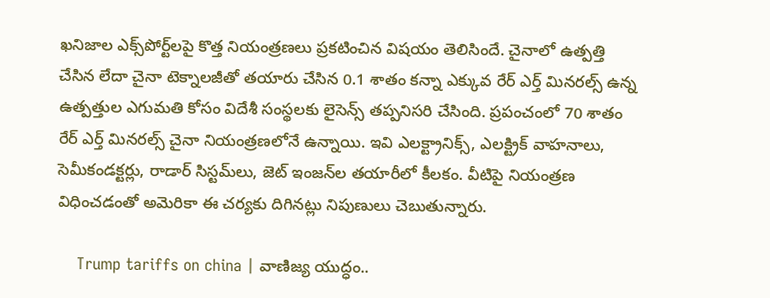ఖనిజాల ఎక్స్‌పోర్ట్‌లపై కొత్త నియంత్రణలు ప్రకటించిన విషయం తెలిసిందే. చైనాలో ఉత్పత్తి చేసిన లేదా చైనా టెక్నాలజీతో తయారు చేసిన 0.1 శాతం కన్నా ఎక్కువ రేర్ ఎర్త్‌ మినరల్స్ ఉన్న ఉత్పత్తుల ఎగుమతి కోసం విదేశీ సంస్థలకు లైసెన్స్ తప్పనిసరి చేసింది. ప్రపంచంలో 70 శాతం రేర్ ఎర్త్‌ మినరల్స్ చైనా నియంత్రణలోనే ఉన్నాయి. ఇవి ఎలక్ట్రానిక్స్, ఎలక్ట్రిక్ వాహనాలు, సెమీకండక్టర్లు, రాడార్ సిస్టమ్‌లు, జెట్ ఇంజన్‌ల తయారీలో కీలకం. వీటిపై నియంత్రణ విధించడంతో అమెరికా ఈ చర్యకు దిగినట్లు నిపుణులు చెబుతున్నారు.

    Trump tariffs on china | వాణిజ్య యుద్ధం..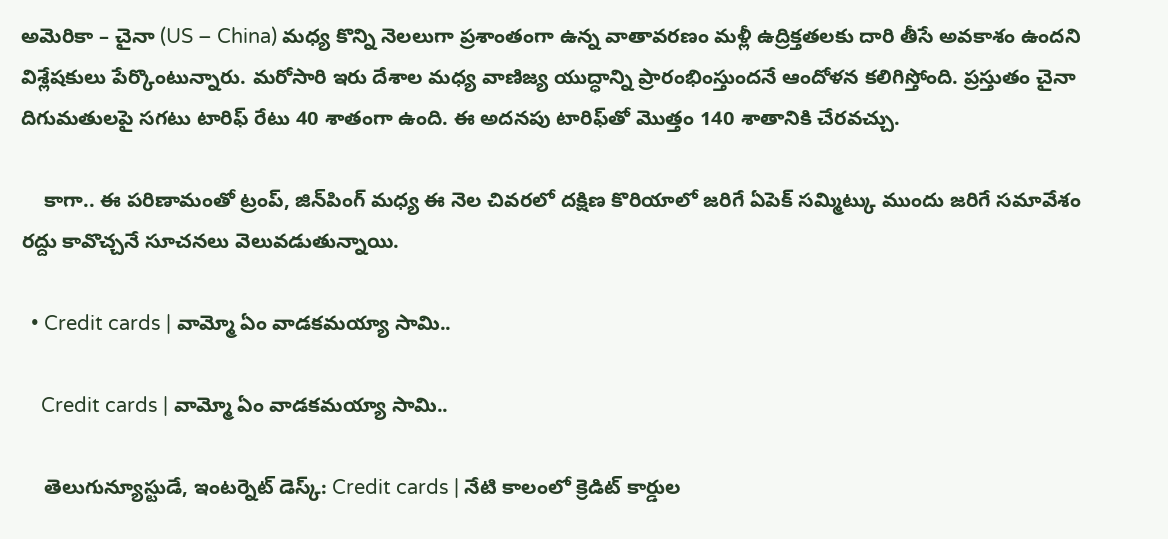అమెరికా – చైనా (US – China) మధ్య కొన్ని నెలలుగా ప్రశాంతంగా ఉన్న వాతావరణం మళ్లీ ఉద్రిక్తతలకు దారి తీసే అవకాశం ఉందని విశ్లేషకులు పేర్కొంటున్నారు. మరోసారి ఇరు దేశాల మధ్య వాణిజ్య యుద్ధాన్ని ప్రారంభింస్తుందనే ఆందోళన కలిగిస్తోంది. ప్రస్తుతం చైనా దిగుమతులపై సగటు టారిఫ్ రేటు 40 శాతంగా ఉంది. ఈ అదనపు టారిఫ్‌తో మొత్తం 140 శాతానికి చేరవచ్చు.

    కాగా.. ఈ పరిణామంతో ట్రంప్, జిన్‌పింగ్‌ మధ్య ఈ నెల చివరలో దక్షిణ కొరియాలో జరిగే ఏపెక్ సమ్మిట్కు ముందు జరిగే సమావేశం రద్దు కావొచ్చనే సూచనలు వెలువడుతున్నాయి.

  • Credit cards | వామ్మో ఏం వాడకమయ్యా సామి..

    Credit cards | వామ్మో ఏం వాడకమయ్యా సామి..

    తెలుగున్యూస్టుడే, ఇంటర్నెట్ డెస్క్: Credit cards | నేటి కాలంలో క్రెడిట్ కార్డుల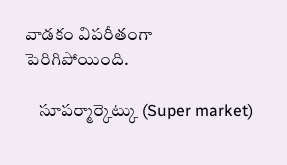వాడకం విపరీతంగా పెరిగిపోయింది.

    సూపర్మార్కెట్కు (Super market)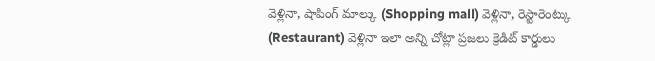వెళ్లినా, షాపింగ్ మాల్కు (Shopping mall) వెళ్లినా, రెస్టారెంట్కు (Restaurant) వెళ్లినా ఇలా అన్ని చోట్లా ప్రజలు క్రెడిట్ కార్డులు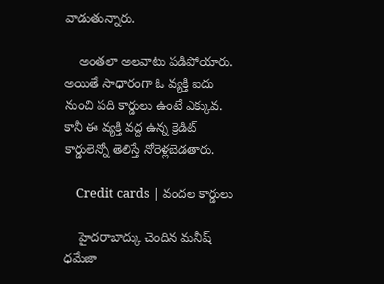వాడుతున్నారు.

    అంతలా అలవాటు పడిపోయారు. అయితే సాధారంగా ఓ వ్యక్తి ఐదు నుంచి పది కార్డులు ఉంటే ఎక్కువ. కానీ ఈ వ్యక్తి వద్ద ఉన్న క్రెడిట్ కార్డులెన్నో తెలిస్తే నోరెళ్లబెడతారు.

    Credit cards | వందల కార్డులు

    హైదరాబాద్కు చెందిన మనీష్ ధమేజా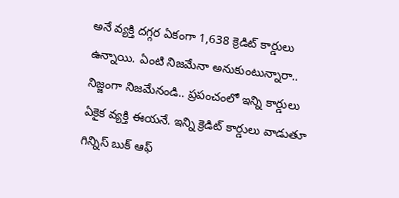అనే వ్యక్తి దగ్గర ఏకంగా 1,638 క్రెడిట్ కార్డులు ఉన్నాయి. ఏంటి నిజమేనా అనుకుంటున్నారా.. నిజ్జంగా నిజమేనండి.. ప్రపంచంలో ఇన్ని కార్డులు ఏకైక వ్యక్తి ఈయనే. ఇన్ని క్రెడిట్ కార్డులు వాడుతూ గిన్నిస్ బుక్ ఆఫ్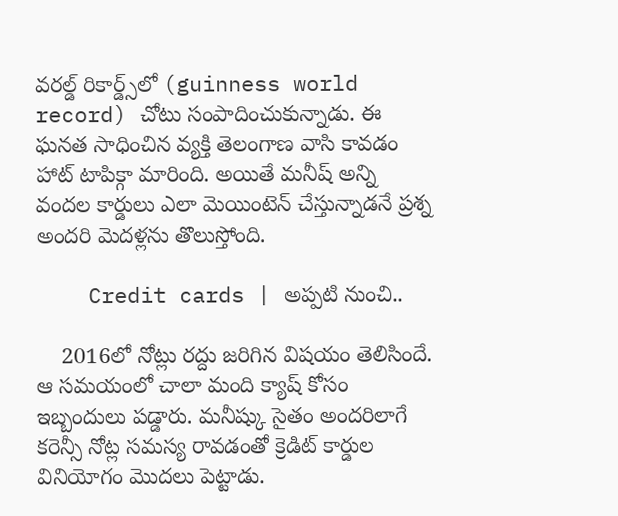వరల్డ్ రికార్డ్స్‌లో (guinness world record) చోటు సంపాదించుకున్నాడు. ఈ ఘనత సాధించిన వ్యక్తి తెలంగాణ వాసి కావడం హాట్ టాపిక్గా మారింది. అయితే మనీష్ అన్ని వందల కార్డులు ఎలా మెయింటెన్ చేస్తున్నాడనే ప్రశ్న అందరి మెదళ్లను తొలుస్తోంది.

    Credit cards | అప్పటి నుంచి..

    2016లో నోట్లు రద్దు జరిగిన విషయం తెలిసిందే. ఆ సమయంలో చాలా మంది క్యాష్ కోసం ఇబ్బందులు పడ్డారు. మనీష్కు సైతం అందరిలాగే కరెన్సీ నోట్ల సమస్య రావడంతో క్రెడిట్ కార్డుల వినియోగం మొదలు పెట్టాడు.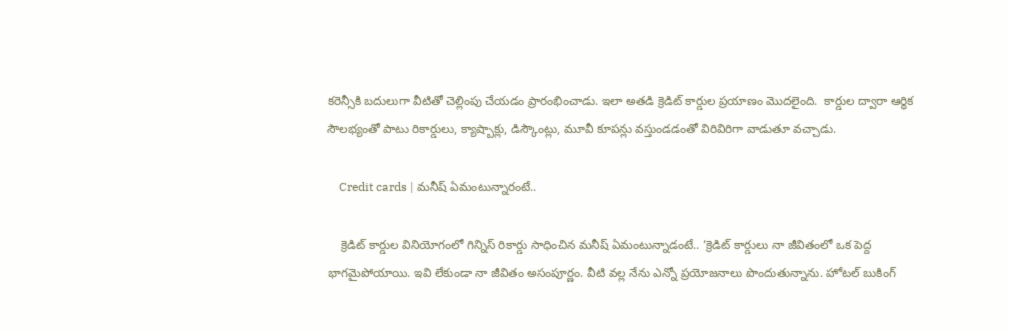కరెన్సీకి బదులుగా వీటితో చెల్లింపు చేయడం ప్రారంభించాడు. ఇలా అతడి క్రెడిట్ కార్డుల ప్రయాణం మొదలైంది.  కార్డుల ద్వారా ఆర్థిక సౌలభ్యంతో పాటు రికార్డులు, క్యాష్బాక్లు, డిస్కౌంట్లు, మూవీ కూపన్లు వస్తుండడంతో విరివిరిగా వాడుతూ వచ్చాడు.

    Credit cards | మనీష్ ఏమంటున్నారంటే..

    క్రెడిట్ కార్డుల వినియోగంలో గిన్నిస్ రికార్డు సాధించిన మనీష్ ఏమంటున్నాడంటే.. ‘క్రెడిట్ కార్డులు నా జీవితంలో ఒక పెద్ద భాగమైపోయాయి. ఇవి లేకుండా నా జీవితం అసంపూర్ణం. వీటి వల్ల నేను ఎన్నో ప్రయోజనాలు పొందుతున్నాను. హోటల్ బుకింగ్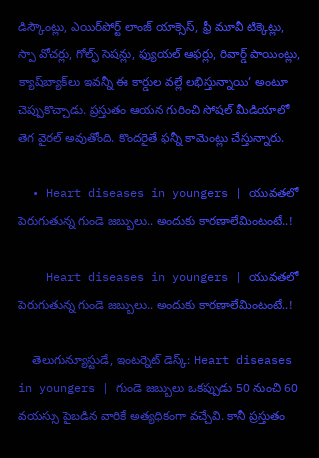డిస్కౌంట్లు, ఎయిర్‌పోర్ట్ లాంజ్ యాక్సెస్, ఫ్రీ మూవీ టిక్కెట్లు, స్పా వోచర్లు, గోల్ఫ్ సెషన్లు, ఫ్యుయల్ ఆఫర్లు, రివార్డ్ పాయింట్లు, క్యాష్‌బ్యాక్‌లు ఇవన్నీ ఈ కార్డుల వల్లే లభిస్తున్నాయి’ అంటూ చెప్పుకొచ్చాడు. ప్రస్తుతం ఆయన గురించి సోషల్ మీడియాలో తెగ వైరల్ అవుతోంది. కొందరైతే ఫన్నీ కామెంట్లు చేస్తున్నారు.

  • Heart diseases in youngers | యువతలో పెరుగుతున్న గుండె జబ్బులు.. అందుకు కారణాలేమింటంటే..!

    Heart diseases in youngers | యువతలో పెరుగుతున్న గుండె జబ్బులు.. అందుకు కారణాలేమింటంటే..!

    తెలుగున్యూస్టుడే, ఇంటర్నెట్ డెస్క్: Heart diseases in youngers | గుండె జబ్బులు ఒకప్పుడు 50 నుంచి 60 వయస్సు పైబడిన వారికే అత్యధికంగా వచ్చేవి. కానీ ప్రస్తుతం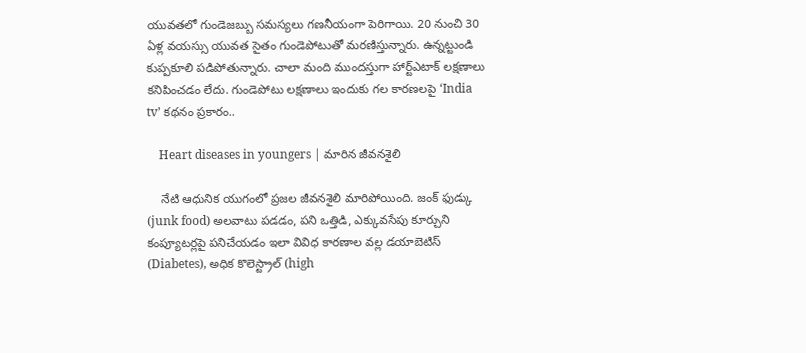యువతలో గుండెజబ్బు సమస్యలు గణనీయంగా పెరిగాయి. 20 నుంచి 30 ఏళ్ల వయస్సు యువత సైతం గుండెపోటుతో మరణిస్తున్నారు. ఉన్నట్టుండి కుప్పకూలి పడిపోతున్నారు. చాలా మంది ముందస్తుగా హార్ట్ఎటాక్ లక్షణాలు కనిపించడం లేదు. గుండెపోటు లక్షణాలు ఇందుకు గల కారణలపై ‘India tv’ కథనం ప్రకారం..

    Heart diseases in youngers | మారిన జీవనశైలి

    నేటి ఆధునిక యుగంలో ప్రజల జీవనశైలి మారిపోయింది. జంక్ ఫుడ్కు (junk food) అలవాటు పడడం, పని ఒత్తిడి, ఎక్కువసేపు కూర్చుని కంప్యూటర్లపై పనిచేయడం ఇలా వివిధ కారణాల వల్ల డయాబెటిస్ (Diabetes), అధిక కొలెస్ట్రాల్ (high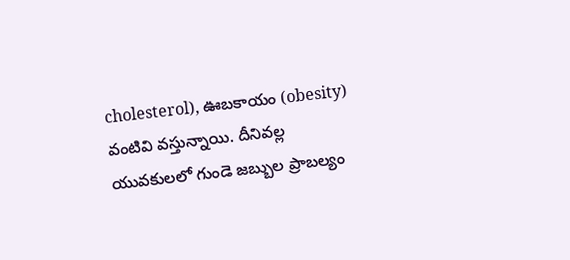cholesterol), ఊబకాయం (obesity) వంటివి వస్తున్నాయి. దీనివల్ల యువకులలో గుండె జబ్బుల ప్రాబల్యం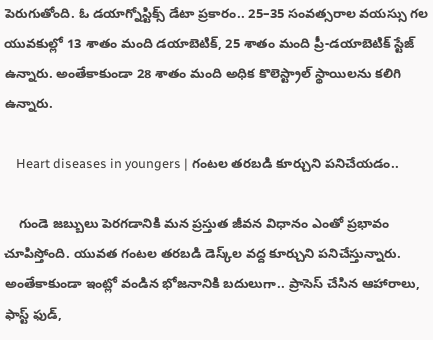పెరుగుతోంది. ఓ డయాగ్నోస్టిక్స్ డేటా ప్రకారం.. 25–35 సంవత్సరాల వయస్సు గల యువకుల్లో 13 శాతం మంది డయాబెటిక్, 25 శాతం మంది ప్రీ-డయాబెటిక్ స్టేజ్ ఉన్నారు. అంతేకాకుండా 28 శాతం మంది అధిక కొలెస్ట్రాల్ స్థాయిలను కలిగి ఉన్నారు.

    Heart diseases in youngers | గంటల తరబడి కూర్చుని పనిచేయడం..

    గుండె జబ్బులు పెరగడానికి మన ప్రస్తుత జీవన విధానం ఎంతో ప్రభావం చూపిస్తోంది. యువత గంటల తరబడి డెస్క్‌ల వద్ద కూర్చుని పనిచేస్తున్నారు. అంతేకాకుండా ఇంట్లో వండిన భోజనానికి బదులుగా.. ప్రాసెస్ చేసిన ఆహారాలు, ఫాస్ట్ ఫుడ్,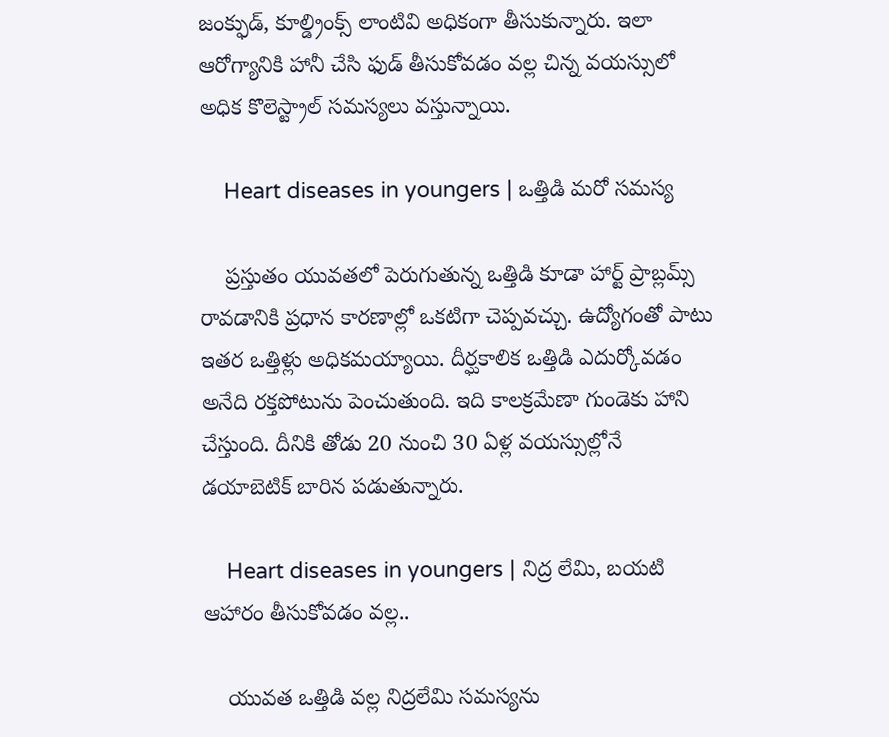జంక్ఫుడ్, కూల్డ్రింక్స్ లాంటివి అధికంగా తీసుకున్నారు. ఇలా ఆరోగ్యానికి హానీ చేసి ఫుడ్ తీసుకోవడం వల్ల చిన్న వయస్సులో అధిక కొలెస్ట్రాల్ సమస్యలు వస్తున్నాయి.

    Heart diseases in youngers | ఒత్తిడి మరో సమస్య

    ప్రస్తుతం యువతలో పెరుగుతున్న ఒత్తిడి కూడా హార్ట్ ప్రాబ్లమ్స్ రావడానికి ప్రధాన కారణాల్లో ఒకటిగా చెప్పవచ్చు. ఉద్యోగంతో పాటు ఇతర ఒత్తిళ్లు అధికమయ్యాయి. దీర్ఘకాలిక ఒత్తిడి ఎదుర్కోవడం అనేది రక్తపోటును పెంచుతుంది. ఇది కాలక్రమేణా గుండెకు హాని చేస్తుంది. దీనికి తోడు 20 నుంచి 30 ఏళ్ల వయస్సుల్లోనే డయాబెటిక్ బారిన పడుతున్నారు.

    Heart diseases in youngers | నిద్ర లేమి, బయటి ఆహారం తీసుకోవడం వల్ల..

    యువత ఒత్తిడి వల్ల నిద్రలేమి సమస్యను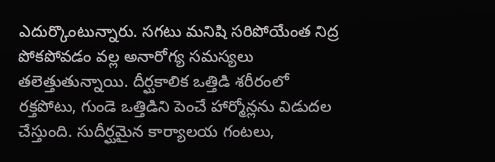ఎదుర్కొంటున్నారు. సగటు మనిషి సరిపోయేంత నిద్ర పోకపోవడం వల్ల అనారోగ్య సమస్యలు తలెత్తుతున్నాయి. దీర్ఘకాలిక ఒత్తిడి శరీరంలో రక్తపోటు, గుండె ఒత్తిడిని పెంచే హార్మోన్లను విడుదల చేస్తుంది. సుదీర్ఘమైన కార్యాలయ గంటలు,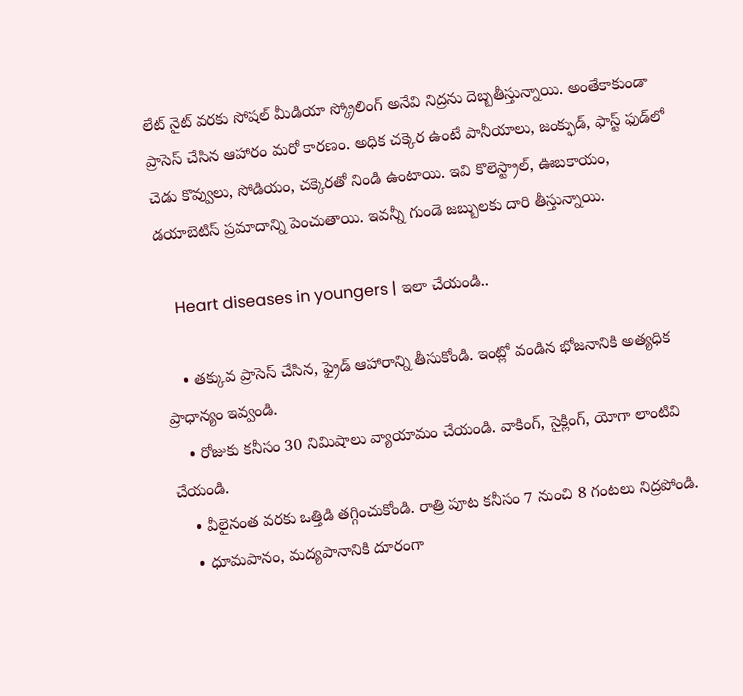లేట్ నైట్ వరకు సోషల్ మీడియా స్క్రోలింగ్ అనేవి నిద్రను దెబ్బతీస్తున్నాయి. అంతేకాకుండా ప్రాసెస్ చేసిన ఆహారం మరో కారణం. అధిక చక్కెర ఉంటే పానీయాలు, జంక్ఫుడ్, ఫాస్ట్ ఫుడ్‌లో చెడు కొవ్వులు, సోడియం, చక్కెరతో నిండి ఉంటాయి. ఇవి కొలెస్ట్రాల్, ఊబకాయం, డయాబెటిస్ ప్రమాదాన్ని పెంచుతాయి. ఇవన్నీ గుండె జబ్బులకు దారి తీస్తున్నాయి.

    Heart diseases in youngers | ఇలా చేయండి..

    • తక్కువ ప్రాసెస్ చేసిన, ఫ్రైడ్ ఆహారాన్ని తీసుకోండి. ఇంట్లో వండిన భోజనానికి అత్యధిక ప్రాధాన్యం ఇవ్వండి.
    • రోజుకు కనీసం 30 నిమిషాలు వ్యాయామం చేయండి. వాకింగ్, సైక్లింగ్, యోగా లాంటివి చేయండి.
    • వీలైనంత వరకు ఒత్తిడి తగ్గించుకోండి. రాత్రి పూట కనీసం 7 నుంచి 8 గంటలు నిద్రపోండి.
    • ధూమపానం, మద్యపానానికి దూరంగా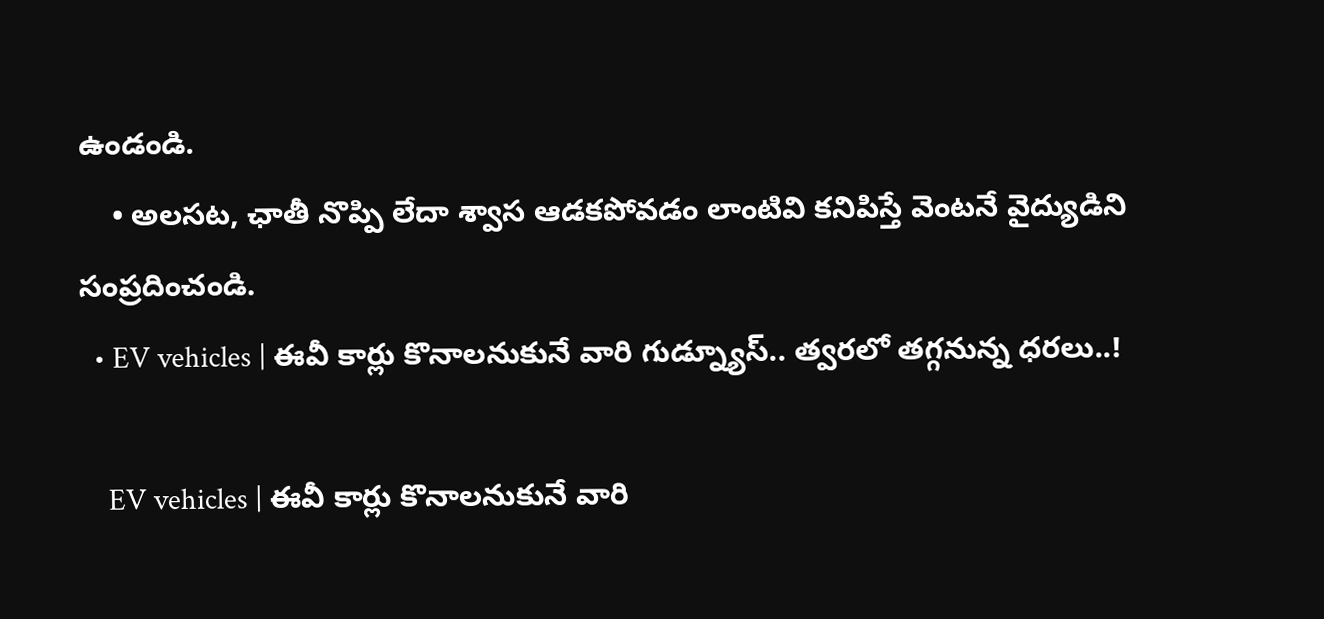ఉండండి.
    • అలసట, ఛాతీ నొప్పి లేదా శ్వాస ఆడకపోవడం లాంటివి కనిపిస్తే వెంటనే వైద్యుడిని సంప్రదించండి.
  • EV vehicles | ఈవీ కార్లు కొనాలనుకునే వారి గుడ్న్యూస్.. త్వరలో తగ్గనున్న ధరలు..!

    EV vehicles | ఈవీ కార్లు కొనాలనుకునే వారి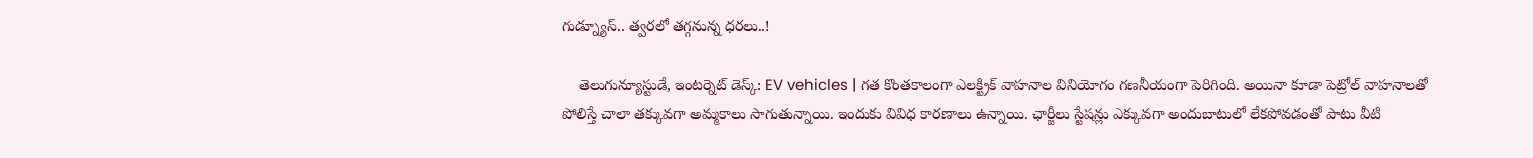గుడ్న్యూస్.. త్వరలో తగ్గనున్న ధరలు..!

    తెలుగున్యూస్టుడే, ఇంటర్నెట్ డెస్క్: EV vehicles | గత కొంతకాలంగా ఎలక్ట్రిక్ వాహనాల వినియోగం గణనీయంగా పెరిగింది. అయినా కూడా పెట్రోల్ వాహనాలతో పోలిస్తే చాలా తక్కువగా అమ్మకాలు సాగుతున్నాయి. ఇందుకు వివిధ కారణాలు ఉన్నాయి. ఛార్జీలు స్టేషన్లు ఎక్కువగా అందుబాటులో లేకపోవడంతో పాటు వీటి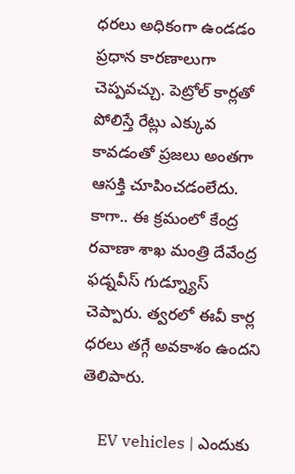ధరలు అధికంగా ఉండడం ప్రధాన కారణాలుగా చెప్పవచ్చు. పెట్రోల్ కార్లతో పోలిస్తే రేట్లు ఎక్కువ కావడంతో ప్రజలు అంతగా ఆసక్తి చూపించడంలేదు. కాగా.. ఈ క్రమంలో కేంద్ర రవాణా శాఖ మంత్రి దేవేంద్ర ఫడ్నవీస్ గుడ్న్యూస్ చెప్పారు. త్వరలో ఈవీ కార్ల ధరలు తగ్గే అవకాశం ఉందని తెలిపారు.

    EV vehicles | ఎందుకు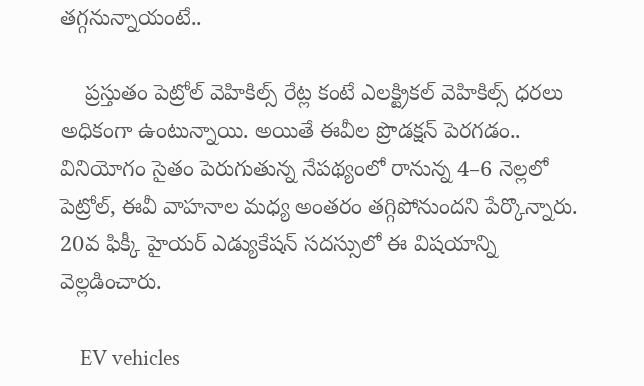తగ్గనున్నాయంటే..

    ప్రస్తుతం పెట్రోల్‌ వెహికిల్స్ రేట్ల కంటే ఎలక్ట్రికల్ వెహికిల్స్ ధరలు అధికంగా ఉంటున్నాయి. అయితే ఈవీల ప్రొడక్షన్ పెరగడం.. వినియోగం సైతం పెరుగుతున్న నేపథ్యంలో రానున్న 4–6 నెల్లలో పెట్రోల్, ఈవీ వాహనాల మధ్య అంతరం తగ్గిపోనుందని పేర్కొన్నారు. 20వ ఫిక్కీ హైయర్‌ ఎడ్యుకేషన్‌ సదస్సులో ఈ విషయాన్ని వెల్లడించారు.

    EV vehicles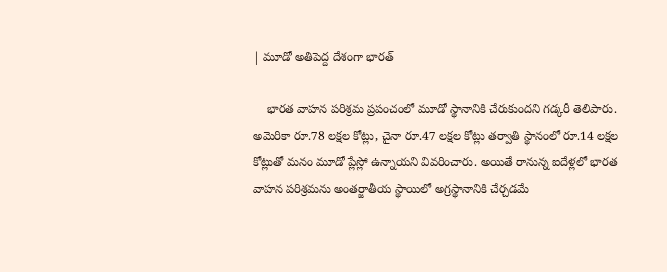| మూడో అతిపెద్ద దేశంగా భారత్

    భారత వాహన పరిశ్రమ ప్రపంచంలో మూడో స్థానానికి చేరుకుందని గడ్కరీ తెలిపారు. అమెరికా రూ.78 లక్షల కోట్లు, చైనా రూ.47 లక్షల కోట్లు తర్వాతి స్థానంలో రూ.14 లక్షల కోట్లుతో మనం మూడో ప్లేస్లో ఉన్నాయని వివరించారు. అయితే రానున్న ఐదేళ్లలో భారత వాహన పరిశ్రమను అంతర్జాతీయ స్థాయిలో అగ్రస్థానానికి చేర్చడమే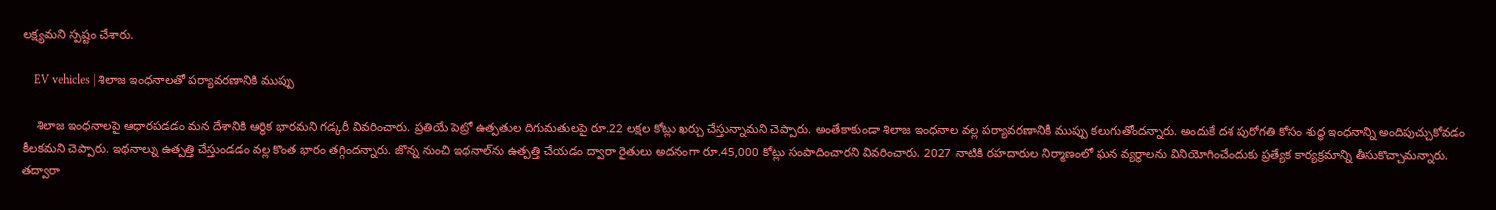లక్ష్యమని స్పష్టం చేశారు.

    EV vehicles | శిలాజ ఇంధనాలతో పర్యావరణానికి ముప్పు

    శిలాజ ఇంధనాలపై ఆధారపడడం మన దేశానికి ఆర్థిక భారమని గడ్కరీ వివరించారు. ప్రతియే పెట్రో ఉత్పతుల దిగుమతులపై రూ.22 లక్షల కోట్లు ఖర్చు చేస్తున్నామని చెప్పారు. అంతేకాకుండా శిలాజ ఇంధనాల వల్ల పర్యావరణానికీ ముప్పు కలుగుతోందన్నారు. అందుకే దశ పురోగతి కోసం శుద్ధ ఇంధనాన్ని అందిపుచ్చుకోవడం కీలకమని చెప్పారు. ఇథనాల్ను ఉత్పత్తి చేస్తుండడం వల్ల కొంత భారం తగ్గిందన్నారు. జొన్న నుంచి ఇథనాల్‌ను ఉత్పత్తి చేయడం ద్వారా రైతులు అదనంగా రూ.45,000 కోట్లు సంపాదించారని వివరించారు. 2027 నాటికి రహదారుల నిర్మాణంలో ఘన వ్యర్థాలను వినియోగించేందుకు ప్రత్యేక కార్యక్రమాన్ని తీసుకొచ్చామన్నారు. తద్వారా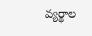వ్యర్థాల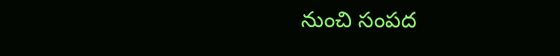నుంచి సంపద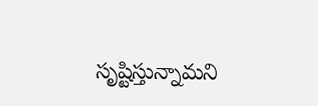సృష్టిస్తున్నామని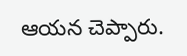ఆయన చెప్పారు.